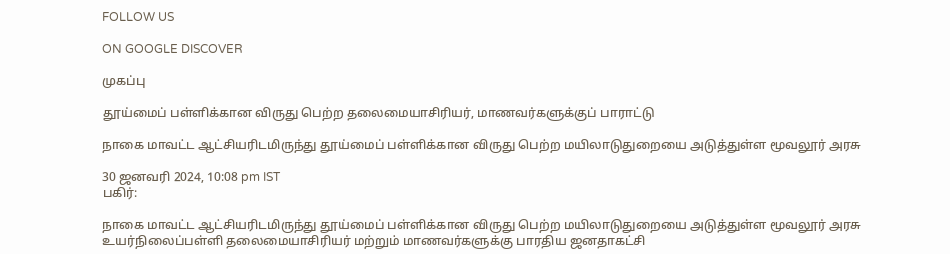FOLLOW US

ON GOOGLE DISCOVER

முகப்பு

தூய்மைப் பள்ளிக்கான விருது பெற்ற தலைமையாசிரியர், மாணவர்களுக்குப் பாராட்டு

நாகை மாவட்ட ஆட்சியரிடமிருந்து தூய்மைப் பள்ளிக்கான விருது பெற்ற மயிலாடுதுறையை அடுத்துள்ள மூவலூர் அரசு

30 ஜனவரி 2024, 10:08 pm IST
பகிர்:

நாகை மாவட்ட ஆட்சியரிடமிருந்து தூய்மைப் பள்ளிக்கான விருது பெற்ற மயிலாடுதுறையை அடுத்துள்ள மூவலூர் அரசு உயர்நிலைப்பள்ளி தலைமையாசிரியர் மற்றும் மாணவர்களுக்கு பாரதிய ஜனதாகட்சி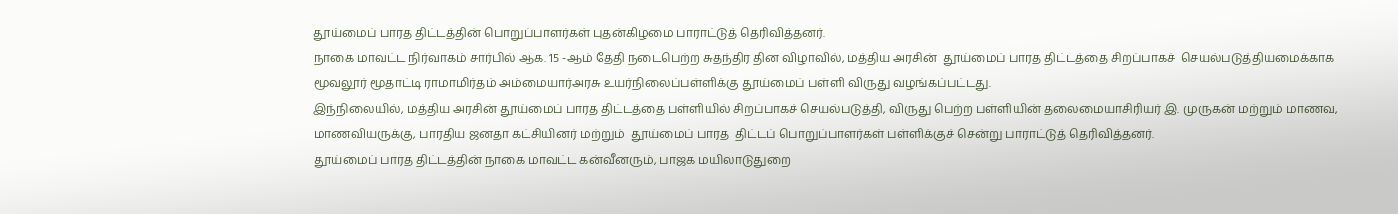தூய்மைப் பாரத திட்டத்தின் பொறுப்பாளர்கள் புதன்கிழமை பாராட்டுத் தெரிவித்தனர்.
நாகை மாவட்ட நிர்வாகம் சார்பில் ஆக. 15 -ஆம் தேதி நடைபெற்ற சுதந்திர தின விழாவில், மத்திய அரசின்  தூய்மைப் பாரத திட்டத்தை சிறப்பாகச்  செயல்படுத்தியமைக்காக மூவலூர் மூதாட்டி ராமாமிர்தம் அம்மையார்அரசு உயர்நிலைப்பள்ளிக்கு தூய்மைப் பள்ளி விருது வழங்கப்பட்டது.
இந்நிலையில், மத்திய அரசின் தூய்மைப் பாரத திட்டத்தை பள்ளியில் சிறப்பாகச் செயல்படுத்தி, விருது பெற்ற பள்ளியின் தலைமையாசிரியர் இ. முருகன் மற்றும் மாணவ, மாணவியருக்கு, பாரதிய ஜனதா கட்சியினர் மற்றும்  தூய்மைப் பாரத  திட்டப் பொறுப்பாளர்கள் பள்ளிக்குச் சென்று பாராட்டுத் தெரிவித்தனர்.
தூய்மைப் பாரத திட்டத்தின் நாகை மாவட்ட கன்வீனரும், பாஜக மயிலாடுதுறை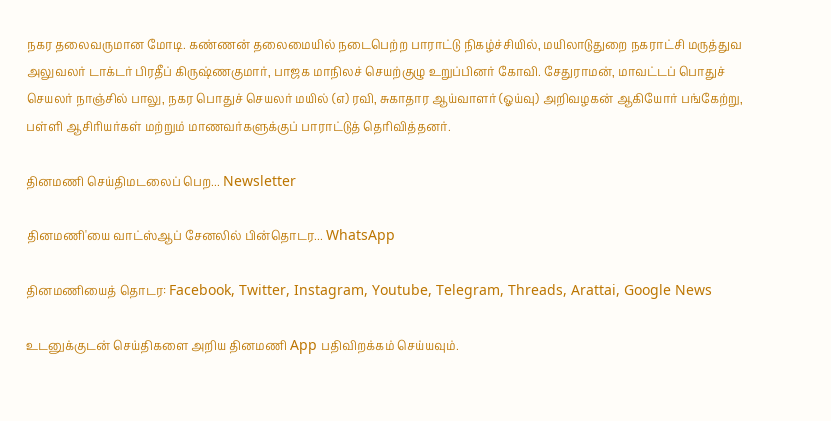நகர தலைவருமான மோடி. கண்ணன் தலைமையில் நடைபெற்ற பாராட்டு நிகழ்ச்சியில், மயிலாடுதுறை நகராட்சி மருத்துவ அலுவலர் டாக்டர் பிரதீப் கிருஷ்ணகுமார், பாஜக மாநிலச் செயற்குழு உறுப்பினர் கோவி. சேதுராமன், மாவட்டப் பொதுச் செயலர் நாஞ்சில் பாலு, நகர பொதுச் செயலர் மயில் (எ) ரவி, சுகாதார ஆய்வாளர் (ஓய்வு) அறிவழகன் ஆகியோர் பங்கேற்று, பள்ளி ஆசிரியர்கள் மற்றும் மாணவர்களுக்குப் பாராட்டுத் தெரிவித்தனர்.

தினமணி செய்திமடலைப் பெற... Newsletter

தினமணி'யை வாட்ஸ்ஆப் சேனலில் பின்தொடர... WhatsApp

தினமணியைத் தொடர: Facebook, Twitter, Instagram, Youtube, Telegram, Threads, Arattai, Google News

உடனுக்குடன் செய்திகளை அறிய தினமணி App பதிவிறக்கம் செய்யவும்.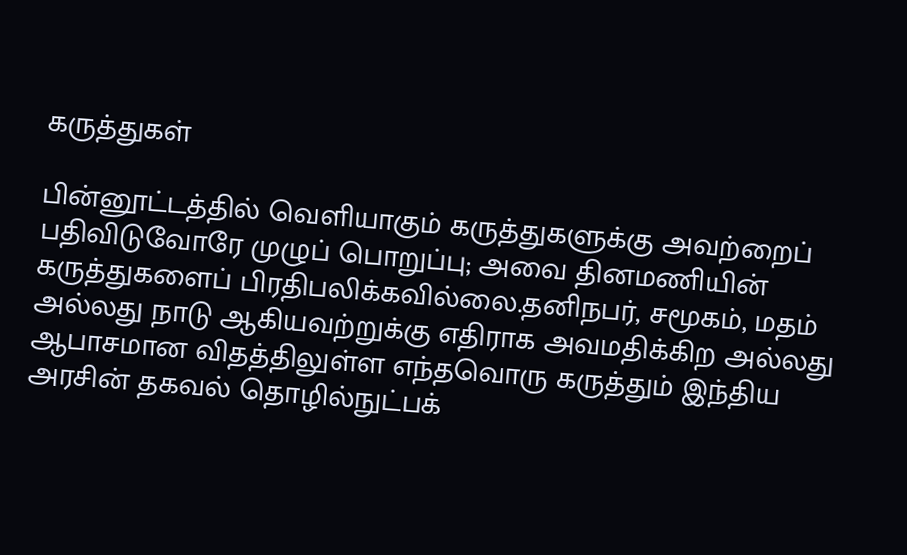கருத்துகள்

பின்னூட்டத்தில் வெளியாகும் கருத்துகளுக்கு அவற்றைப் பதிவிடுவோரே முழுப் பொறுப்பு; அவை தினமணியின் கருத்துகளைப் பிரதிபலிக்கவில்லை.தனிநபர், சமூகம், மதம் அல்லது நாடு ஆகியவற்றுக்கு எதிராக அவமதிக்கிற அல்லது ஆபாசமான விதத்திலுள்ள எந்தவொரு கருத்தும் இந்திய அரசின் தகவல் தொழில்நுட்பக்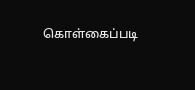கொள்கைப்படி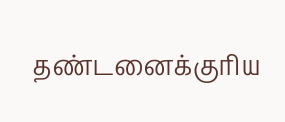தண்டனைக்குரிய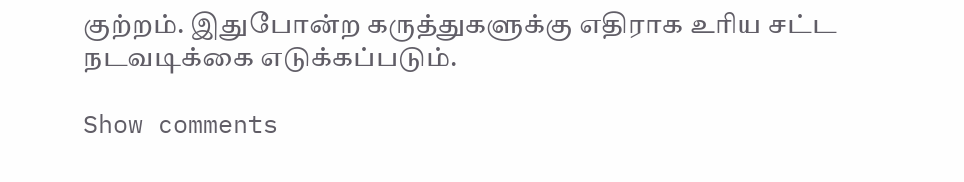குற்றம். இதுபோன்ற கருத்துகளுக்கு எதிராக உரிய சட்ட நடவடிக்கை எடுக்கப்படும்.

Show comments